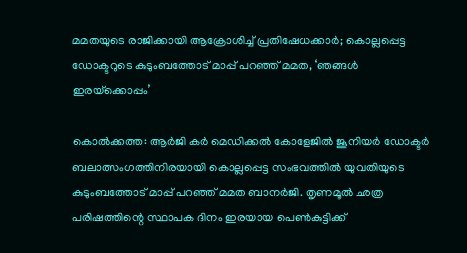മമതയുടെ രാജിക്കായി ആക്രോശിച്ച് പ്രതിഷേധക്കാര്‍; കൊല്ലപ്പെട്ട ഡോക്ടറുടെ കുടുംബത്തോട് മാപ്പ് പറഞ്ഞ് മമത, ‘ഞങ്ങള്‍ ഇരയ്‌ക്കൊപ്പം’

കൊല്‍ക്കത്ത: ആര്‍ജി കര്‍ മെഡിക്കല്‍ കോളേജില്‍ ജൂനിയര്‍ ഡോക്ടര്‍ ബലാത്സംഗത്തിനിരയായി കൊല്ലപ്പെട്ട സംഭവത്തില്‍ യുവതിയുടെ കുടുംബത്തോട് മാപ്പ് പറഞ്ഞ് മമത ബാനര്‍ജി. തൃണമൂല്‍ ഛത്ര പരിഷത്തിന്റെ സ്ഥാപക ദിനം ഇരയായ പെണ്‍കുട്ടിക്ക്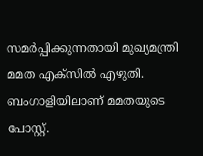സമര്‍പ്പിക്കുന്നതായി മുഖ്യമന്ത്രി മമത എക്‌സില്‍ എഴുതി. ബംഗാളിയിലാണ് മമതയുടെ പോസ്റ്റ്.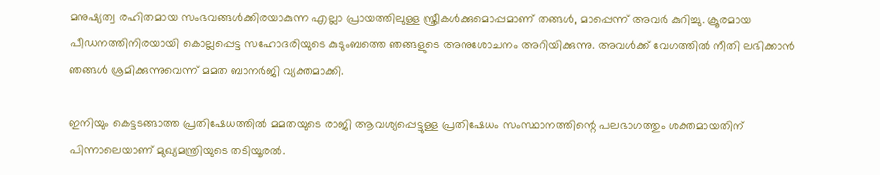മനുഷ്യത്വ രഹിതമായ സംഭവങ്ങള്‍ക്കിരയാകുന്ന എല്ലാ പ്രായത്തിലുള്ള സ്ത്രീകള്‍ക്കുമൊപ്പമാണ് തങ്ങള്‍, മാപ്പെന്ന് അവര്‍ കുറിച്ചു. ക്രൂരമായ പീഡനത്തിനിരയായി കൊല്ലപ്പെട്ട സഹോദരിയുടെ കുടുംബത്തെ ഞങ്ങളുടെ അനുശോചനം അറിയിക്കുന്നു. അവള്‍ക്ക് വേഗത്തില്‍ നീതി ലഭിക്കാന്‍ ഞങ്ങള്‍ ശ്രമിക്കുന്നുവെന്ന് മമത ബാനര്‍ജി വ്യക്തമാക്കി.

ഇനിയും കെട്ടടങ്ങാത്ത പ്രതിഷേധത്തില്‍ മമതയുടെ രാജി ആവശ്യപ്പെട്ടുള്ള പ്രതിഷേധം സംസ്ഥാനത്തിന്റെ പലഭാഗത്തും ശക്തമായതിന് പിന്നാലെയാണ് മുഖ്യമന്ത്രിയുടെ തടിയൂരല്‍.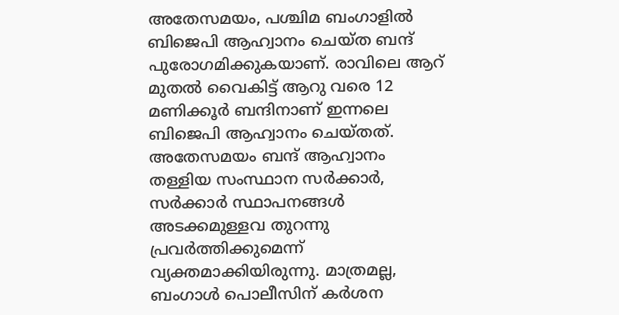അതേസമയം, പശ്ചിമ ബംഗാളില്‍ ബിജെപി ആഹ്വാനം ചെയ്ത ബന്ദ് പുരോഗമിക്കുകയാണ്. രാവിലെ ആറ് മുതല്‍ വൈകിട്ട് ആറു വരെ 12 മണിക്കൂര്‍ ബന്ദിനാണ് ഇന്നലെ ബിജെപി ആഹ്വാനം ചെയ്തത്. അതേസമയം ബന്ദ് ആഹ്വാനം തള്ളിയ സംസ്ഥാന സര്‍ക്കാര്‍, സര്‍ക്കാര്‍ സ്ഥാപനങ്ങള്‍ അടക്കമുള്ളവ തുറന്നു പ്രവര്‍ത്തിക്കുമെന്ന് വ്യക്തമാക്കിയിരുന്നു. മാത്രമല്ല, ബംഗാള്‍ പൊലീസിന് കര്‍ശന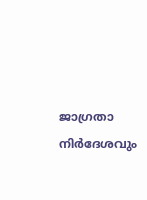ജാഗ്രതാ നിര്‍ദേശവും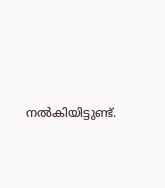നല്‍കിയിട്ടുണ്ട്.